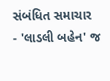સંબંધિત સમાચાર
- 'લાડલી બહેન' જ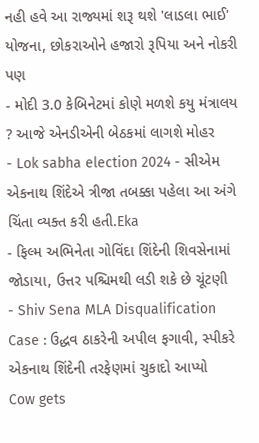નહી હવે આ રાજ્યમાં શરૂ થશે 'લાડલા ભાઈ' યોજના, છોકરાઓને હજારો રૂપિયા અને નોકરી પણ
- મોદી 3.0 કેબિનેટમાં કોણે મળશે કયુ મંત્રાલય ? આજે એનડીએની બેઠકમાં લાગશે મોહર
- Lok sabha election 2024 - સીએમ એકનાથ શિંદેએ ત્રીજા તબક્કા પહેલા આ અંગે ચિંતા વ્યક્ત કરી હતી.Eka
- ફિલ્મ અભિનેતા ગોવિંદા શિંદેની શિવસેનામાં જોડાયા, ઉત્તર પશ્ચિમથી લડી શકે છે ચૂંટણી
- Shiv Sena MLA Disqualification Case : ઉદ્ધવ ઠાકરેની અપીલ ફગાવી, સ્પીકરે એકનાથ શિંદેની તરફેણમાં ચુકાદો આપ્યો
Cow gets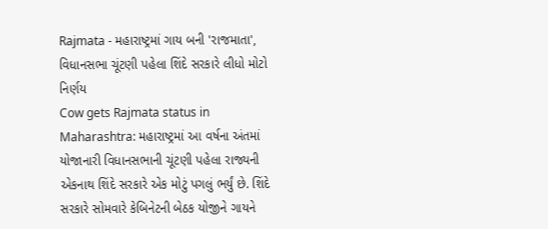Rajmata - મહારાષ્ટ્રમાં ગાય બની 'રાજમાતા', વિધાનસભા ચૂંટણી પહેલા શિંદે સરકારે લીધો મોટો નિર્ણય
Cow gets Rajmata status in Maharashtra: મહારાષ્ટ્રમાં આ વર્ષના અંતમાં યોજાનારી વિધાનસભાની ચૂંટણી પહેલા રાજ્યની એકનાથ શિંદે સરકારે એક મોટું પગલું ભર્યું છે. શિંદે સરકારે સોમવારે કેબિનેટની બેઠક યોજીને ગાયને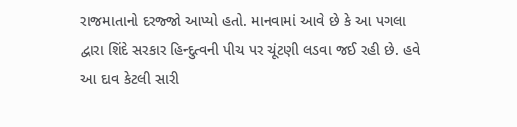રાજમાતાનો દરજ્જો આપ્યો હતો. માનવામાં આવે છે કે આ પગલા દ્વારા શિંદે સરકાર હિન્દુત્વની પીચ પર ચૂંટણી લડવા જઈ રહી છે. હવે આ દાવ કેટલી સારી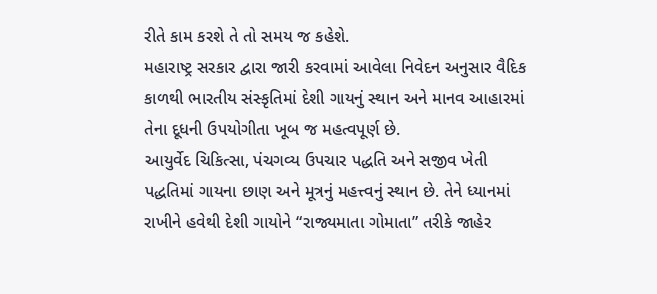રીતે કામ કરશે તે તો સમય જ કહેશે.
મહારાષ્ટ્ર સરકાર દ્વારા જારી કરવામાં આવેલા નિવેદન અનુસાર વૈદિક કાળથી ભારતીય સંસ્કૃતિમાં દેશી ગાયનું સ્થાન અને માનવ આહારમાં તેના દૂધની ઉપયોગીતા ખૂબ જ મહત્વપૂર્ણ છે.
આયુર્વેદ ચિકિત્સા, પંચગવ્ય ઉપચાર પદ્ધતિ અને સજીવ ખેતી પદ્ધતિમાં ગાયના છાણ અને મૂત્રનું મહત્ત્વનું સ્થાન છે. તેને ધ્યાનમાં રાખીને હવેથી દેશી ગાયોને “રાજ્યમાતા ગોમાતા” તરીકે જાહેર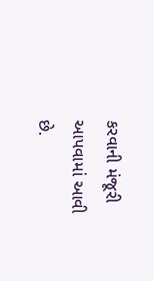કરવાની મંજૂરી આપવામાં આવી છે.